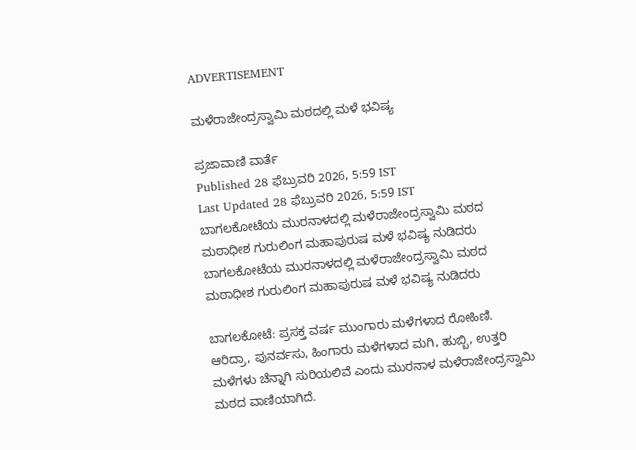ADVERTISEMENT

ಮಳೆರಾಜೇಂದ್ರಸ್ವಾಮಿ ಮಠದಲ್ಲಿ ಮಳೆ ಭವಿಷ್ಯ

ಪ್ರಜಾವಾಣಿ ವಾರ್ತೆ
Published 28 ಫೆಬ್ರುವರಿ 2026, 5:59 IST
Last Updated 28 ಫೆಬ್ರುವರಿ 2026, 5:59 IST
ಬಾಗಲಕೋಟೆಯ ಮುರನಾಳದಲ್ಲಿ ಮಳೆರಾಜೇಂದ್ರಸ್ವಾಮಿ ಮಠದ ಮಠಾಧೀಶ ಗುರುಲಿಂಗ ಮಹಾಪುರುಷ ಮಳೆ ಭವಿಷ್ಯ ನುಡಿದರು
ಬಾಗಲಕೋಟೆಯ ಮುರನಾಳದಲ್ಲಿ ಮಳೆರಾಜೇಂದ್ರಸ್ವಾಮಿ ಮಠದ ಮಠಾಧೀಶ ಗುರುಲಿಂಗ ಮಹಾಪುರುಷ ಮಳೆ ಭವಿಷ್ಯ ನುಡಿದರು

ಬಾಗಲಕೋಟೆ: ಪ್ರಸಕ್ತ ವರ್ಷ ಮುಂಗಾರು ಮಳೆಗಳಾದ ರೋಹಿಣಿ. ಆರಿದ್ರಾ, ಪುನರ್ವಸು, ಹಿಂಗಾರು ಮಳೆಗಳಾದ ಮಗಿ, ಹುಬ್ಬಿ, ಉತ್ತರಿ ಮಳೆಗಳು ಚೆನ್ನಾಗಿ ಸುರಿಯಲಿವೆ ಎಂದು ಮುರನಾಳ ಮಳೆರಾಜೇಂದ್ರಸ್ವಾಮಿ ಮಠದ ವಾಣಿಯಾಗಿದೆ.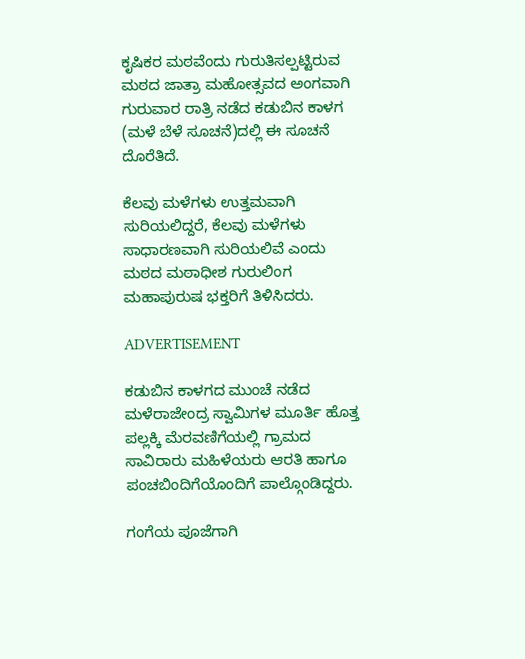ಕೃಷಿಕರ ಮಠವೆಂದು ಗುರುತಿಸಲ್ಪಟ್ಟಿರುವ ಮಠದ ಜಾತ್ರಾ ಮಹೋತ್ಸವದ ಅಂಗವಾಗಿ ಗುರುವಾರ ರಾತ್ರಿ ನಡೆದ ಕಡುಬಿನ ಕಾಳಗ (ಮಳೆ ಬೆಳೆ ಸೂಚನೆ)ದಲ್ಲಿ ಈ ಸೂಚನೆ ದೊರೆತಿದೆ.

ಕೆಲವು ಮಳೆಗಳು ಉತ್ತಮವಾಗಿ ಸುರಿಯಲಿದ್ದರೆ, ಕೆಲವು ಮಳೆಗಳು ಸಾಧಾರಣವಾಗಿ ಸುರಿಯಲಿವೆ ಎಂದು ಮಠದ ಮಠಾಧೀಶ ಗುರುಲಿಂಗ ಮಹಾಪುರುಷ ಭಕ್ತರಿಗೆ ತಿಳಿಸಿದರು.

ADVERTISEMENT

ಕಡುಬಿನ ಕಾಳಗದ ಮುಂಚೆ ನಡೆದ ಮಳೆರಾಜೇಂದ್ರ ಸ್ವಾಮಿಗಳ ಮೂರ್ತಿ ಹೊತ್ತ ಪಲ್ಲಕ್ಕಿ ಮೆರವಣಿಗೆಯಲ್ಲಿ ಗ್ರಾಮದ ಸಾವಿರಾರು ಮಹಿಳೆಯರು ಆರತಿ ಹಾಗೂ ಪಂಚಬಿಂದಿಗೆಯೊಂದಿಗೆ ಪಾಲ್ಗೊಂಡಿದ್ದರು.

ಗಂಗೆಯ ಪೂಜೆಗಾಗಿ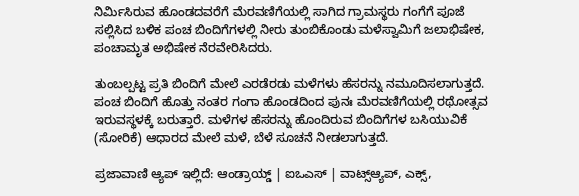ನಿರ್ಮಿಸಿರುವ ಹೊಂಡದವರೆಗೆ ಮೆರವಣಿಗೆಯಲ್ಲಿ ಸಾಗಿದ ಗ್ರಾಮಸ್ಥರು ಗಂಗೆಗೆ ಪೂಜೆ ಸಲ್ಲಿಸಿದ ಬಳಿಕ ಪಂಚ ಬಿಂದಿಗೆಗಳಲ್ಲಿ ನೀರು ತುಂಬಿಕೊಂಡು ಮಳೆಸ್ವಾಮಿಗೆ ಜಲಾಭಿಷೇಕ, ಪಂಚಾಮೃತ ಅಭಿಷೇಕ ನೆರವೇರಿಸಿದರು.

ತುಂಬಲ್ಪಟ್ಟ ಪ್ರತಿ ಬಿಂದಿಗೆ ಮೇಲೆ ಎರಡೆರಡು ಮಳೆಗಳು ಹೆಸರನ್ನು ನಮೂದಿಸಲಾಗುತ್ತದೆ. ಪಂಚ ಬಿಂದಿಗೆ ಹೊತ್ತು ನಂತರ ಗಂಗಾ ಹೊಂಡದಿಂದ ಪುನಃ ಮೆರವಣಿಗೆಯಲ್ಲಿ ರಥೋತ್ಸವ ಇರುವಸ್ಥಳಕ್ಕೆ ಬರುತ್ತಾರೆ. ಮಳೆಗಳ ಹೆಸರನ್ನು ಹೊಂದಿರುವ ಬಿಂದಿಗೆಗಳ ಬಸಿಯುವಿಕೆ (ಸೋರಿಕೆ) ಆಧಾರದ ಮೇಲೆ ಮಳೆ, ಬೆಳೆ ಸೂಚನೆ ನೀಡಲಾಗುತ್ತದೆ.

ಪ್ರಜಾವಾಣಿ ಆ್ಯಪ್ ಇಲ್ಲಿದೆ: ಆಂಡ್ರಾಯ್ಡ್ | ಐಒಎಸ್ | ವಾಟ್ಸ್ಆ್ಯಪ್, ಎಕ್ಸ್,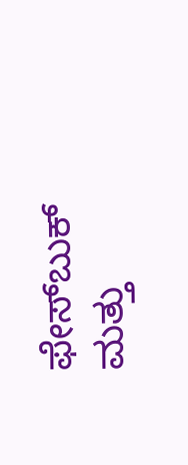ಫೇಸ್‌ಬುಕ್ ಮತ್ತು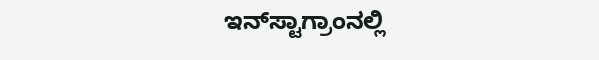ಇನ್‌ಸ್ಟಾಗ್ರಾಂನಲ್ಲಿ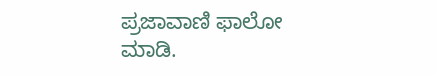ಪ್ರಜಾವಾಣಿ ಫಾಲೋ ಮಾಡಿ.